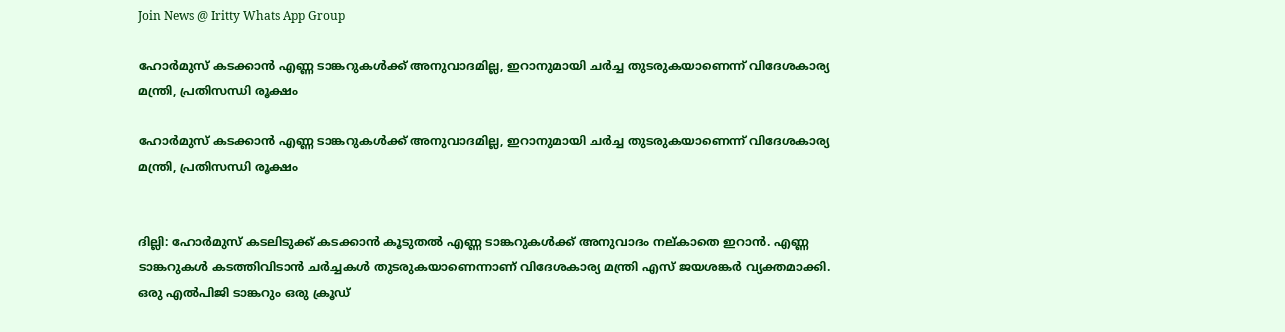Join News @ Iritty Whats App Group

ഹോർമുസ് കടക്കാൻ എണ്ണ ടാങ്കറുകൾക്ക് അനുവാദമില്ല, ഇറാനുമായി ചർച്ച തുടരുകയാണെന്ന് വിദേശകാര്യ മന്ത്രി, പ്രതിസന്ധി രൂക്ഷം

ഹോർമുസ് കടക്കാൻ എണ്ണ ടാങ്കറുകൾക്ക് അനുവാദമില്ല, ഇറാനുമായി ചർച്ച തുടരുകയാണെന്ന് വിദേശകാര്യ മന്ത്രി, പ്രതിസന്ധി രൂക്ഷം


ദില്ലി: ഹോർമുസ് കടലിടുക്ക് കടക്കാൻ കൂടുതൽ എണ്ണ ടാങ്കറുകൾക്ക് അനുവാദം നല്കാതെ ഇറാൻ. എണ്ണ ടാങ്കറുകൾ കടത്തിവിടാൻ ചർച്ചകൾ തുടരുകയാണെന്നാണ് വിദേശകാര്യ മന്ത്രി എസ് ജയശങ്കര്‍ വ്യക്തമാക്കി. ഒരു എൽപിജി ടാങ്കറും ഒരു ക്രൂഡ്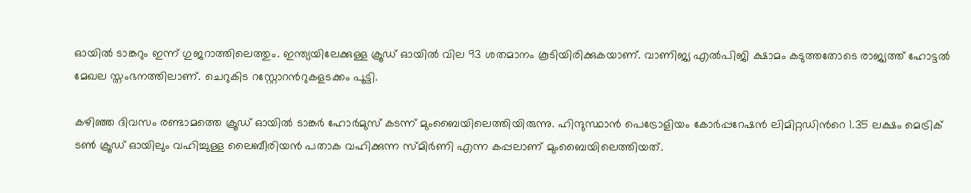ഓയിൽ ടാങ്കറും ഇന്ന് ഗുജറാത്തിലെത്തും. ഇന്ത്യയിലേക്കുള്ള ക്രൂഡ് ഓയിൽ വില 93 ശതമാനം കൂടിയിരിക്കുകയാണ്. വാണിജ്യ എൽപിജി ക്ഷാമം കടുത്തതോടെ രാജ്യത്ത് ഹോട്ടൽ മേഖല സ്തംഭനത്തിലാണ്. ചെറുകിട റസ്റ്റോറന്‍റുകളടക്കം പൂട്ടി.

കഴിഞ്ഞ ദിവസം രണ്ടാമത്തെ ക്രൂഡ് ഓയിൽ ടാങ്കര്‍ ഹോർമുസ് കടന്ന് മുംബൈയിലെത്തിയിരുന്നു. ഹിന്ദുസ്ഥാൻ പെട്രോളിയം കോർപ്പറേഷൻ ലിമിറ്റഡിന്‍റെ 1.35 ലക്ഷം മെട്രിക് ടൺ ക്രൂഡ് ഓയിലും വഹിച്ചുള്ള ലൈബീരിയൻ പതാക വഹിക്കുന്ന സ്മിർണി എന്ന കപ്പലാണ് മുംബൈയിലെത്തിയത്.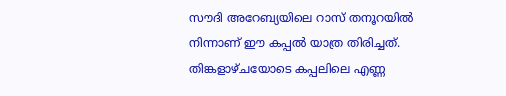സൗദി അറേബ്യയിലെ റാസ് തനൂറയിൽ നിന്നാണ് ഈ കപ്പൽ യാത്ര തിരിച്ചത്. തിങ്കളാഴ്ചയോടെ കപ്പലിലെ എണ്ണ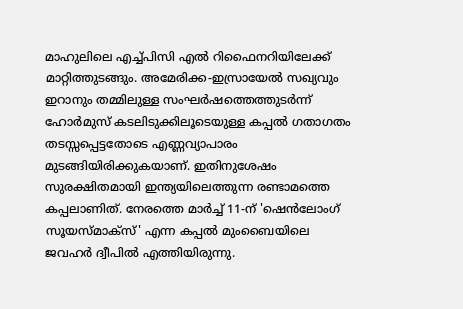മാഹുലിലെ എച്ച്പിസി എൽ റിഫൈനറിയിലേക്ക് മാറ്റിത്തുടങ്ങും. അമേരിക്ക-ഇസ്രായേൽ സഖ്യവും ഇറാനും തമ്മിലുള്ള സംഘർഷത്തെത്തുടർന്ന് ഹോർമുസ് കടലിടുക്കിലൂടെയുള്ള കപ്പൽ ഗതാഗതം തടസ്സപ്പെട്ടതോടെ എണ്ണവ്യാപാരം മുടങ്ങിയിരിക്കുകയാണ്. ഇതിനുശേഷം സുരക്ഷിതമായി ഇന്ത്യയിലെത്തുന്ന രണ്ടാമത്തെ കപ്പലാണിത്. നേരത്തെ മാർച്ച് 11-ന് 'ഷെൻലോംഗ് സൂയസ്‌മാക്‌സ്' എന്ന കപ്പൽ മുംബൈയിലെ ജവഹർ ദ്വീപിൽ എത്തിയിരുന്നു.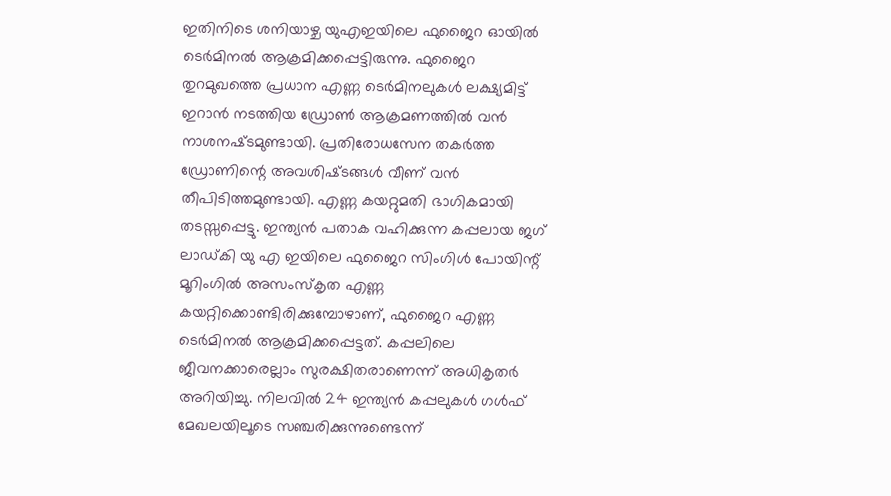ഇതിനിടെ ശനിയാഴ്ച യുഎഇയിലെ ഫുജൈറ ഓയിൽ ടെർമിനൽ ആക്രമിക്കപ്പെട്ടിരുന്നു. ഫുജൈറ തുറമുഖത്തെ പ്രധാന എണ്ണ ടെര്‍മിനലുകൾ ലക്ഷ്യമിട്ട്‌ ഇറാന്‍ നടത്തിയ ഡ്രോണ്‍ ആക്രമണത്തിൽ വൻ നാശനഷ്‌ടമുണ്ടായി. പ്രതിരോധസേന തകർത്ത ഡ്രോണിന്റെ അവശിഷ്‌ടങ്ങൾ വീണ്‌ വൻ തീപിടിത്തമുണ്ടായി. എണ്ണ കയറ്റുമതി ഭാഗികമായി തടസ്സപ്പെട്ടു. ഇന്ത്യൻ പതാക വഹിക്കുന്ന കപ്പലായ ജഗ് ലാഡ്കി യു എ ഇയിലെ ഫുജൈറ സിംഗിൾ പോയിന്റ് മൂറിംഗിൽ അസംസ്കൃത എണ്ണ കയറ്റിക്കൊണ്ടിരിക്കുമ്പോഴാണ്, ഫുജൈറ എണ്ണ ടെർമിനൽ ആക്രമിക്കപ്പെട്ടത്. കപ്പലിലെ ജീവനക്കാരെല്ലാം സുരക്ഷിതരാണെന്ന് അധികൃതർ അറിയിച്ചു. നിലവിൽ 24 ഇന്ത്യൻ കപ്പലുകൾ ഗൾഫ് മേഖലയിലൂടെ സഞ്ചരിക്കുന്നുണ്ടെന്ന്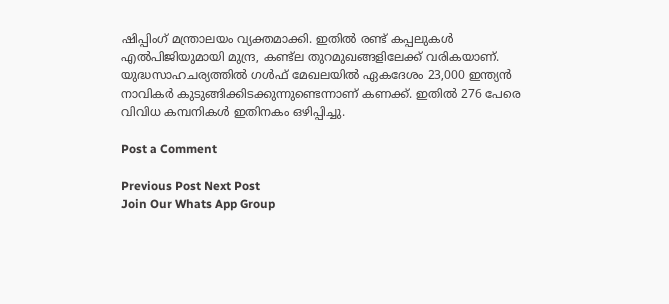ഷിപ്പിംഗ് മന്ത്രാലയം വ്യക്തമാക്കി. ഇതിൽ രണ്ട് കപ്പലുകൾ എൽപിജിയുമായി മുന്ദ്ര, കണ്ട്‍ല തുറമുഖങ്ങളിലേക്ക് വരികയാണ്. യുദ്ധസാഹചര്യത്തിൽ ഗൾഫ് മേഖലയിൽ ഏകദേശം 23,000 ഇന്ത്യൻ നാവികർ കുടുങ്ങിക്കിടക്കുന്നുണ്ടെന്നാണ് കണക്ക്. ഇതിൽ 276 പേരെ വിവിധ കമ്പനികൾ ഇതിനകം ഒഴിപ്പിച്ചു.

Post a Comment

Previous Post Next Post
Join Our Whats App Group